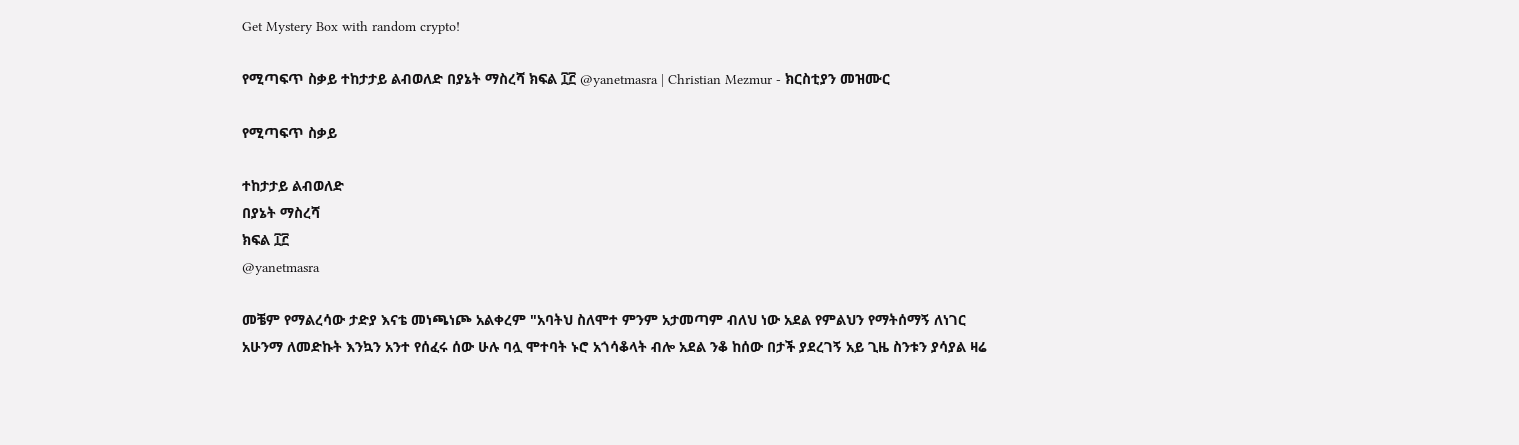Get Mystery Box with random crypto!

የሚጣፍጥ ስቃይ ተከታታይ ልብወለድ በያኔት ማስረሻ ክፍል ፲፫ @yanetmasra | Christian Mezmur - ክርስቲያን መዝሙር

የሚጣፍጥ ስቃይ

ተከታታይ ልብወለድ
በያኔት ማስረሻ
ክፍል ፲፫
@yanetmasra

መቼም የማልረሳው ታድያ እናቴ መነጫነጮ አልቀረም "አባትህ ስለሞተ ምንም አታመጣም ብለህ ነው አደል የምልህን የማትሰማኝ ለነገር አሁንማ ለመድኩት እንኳን አንተ የሰፈሩ ሰው ሁሉ ባሏ ሞተባት ኑሮ አጎሳቆላት ብሎ አደል ንቆ ከሰው በታች ያደረገኝ አይ ጊዜ ስንቱን ያሳያል ዛሬ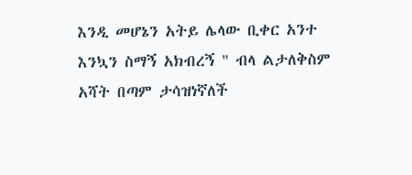እንዲ መሆኔን አትይ ሌላው ቢቀር አንተ እንኳን ስማኝ አክብረኝ " ብላ ልታለቅስም አሻት በጣም ታሳዝነኛለች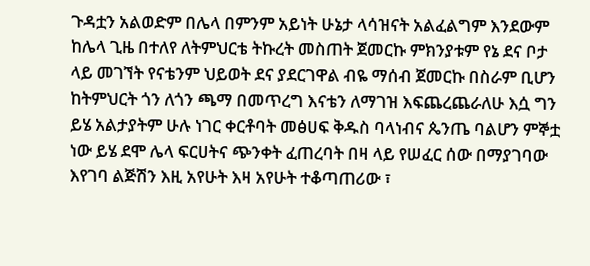ጉዳቷን አልወድም በሌላ በምንም አይነት ሁኔታ ላሳዝናት አልፈልግም እንደውም ከሌላ ጊዜ በተለየ ለትምህርቴ ትኩረት መስጠት ጀመርኩ ምክንያቱም የኔ ደና ቦታ ላይ መገኘት የናቴንም ህይወት ደና ያደርገዋል ብዬ ማሰብ ጀመርኩ በስራም ቢሆን ከትምህርት ጎን ለጎን ጫማ በመጥረግ እናቴን ለማገዝ እፍጨረጨራለሁ እሷ ግን ይሄ አልታያትም ሁሉ ነገር ቀርቶባት መፅሀፍ ቅዱስ ባላነብና ጴንጤ ባልሆን ምኞቷ ነው ይሄ ደሞ ሌላ ፍርሀትና ጭንቀት ፈጠረባት በዛ ላይ የሠፈር ሰው በማያገባው እየገባ ልጅሽን እዚ አየሁት እዛ አየሁት ተቆጣጠሪው ፣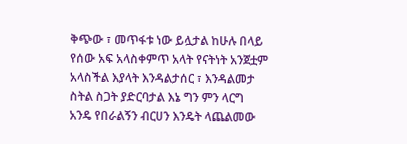ቅጭው ፣ መጥፋቱ ነው ይሏታል ከሁሉ በላይ የሰው አፍ አላስቀምጥ አላት የናትነት አንጀቷም አላስችል እያላት እንዳልታሰር ፣ እንዳልመታ  ስትል ስጋት ያድርባታል እኔ ግን ምን ላርግ አንዴ የበራልኝን ብርሀን እንዴት ላጨልመው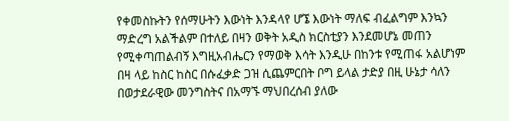የቀመስኩትን የሰማሁትን እውነት እንዳላየ ሆኜ እውነት ማለፍ ብፈልግም እንኳን ማድረግ አልችልም በተለይ በዛን ወቅት አዲስ ክርስቲያን እንደመሆኔ መጠን የሚቀጣጠልብኝ እግዚአብሔርን የማወቅ እሳት እንዲሁ በከንቱ የሚጠፋ አልሆነም በዛ ላይ ከስር ከስር በሱፈቃድ ጋዝ ሲጨምርበት ቦግ ይላል ታድያ በዚ ሁኔታ ሳለን በወታደራዊው መንግስትና በአማኙ ማህበረሰብ ያለው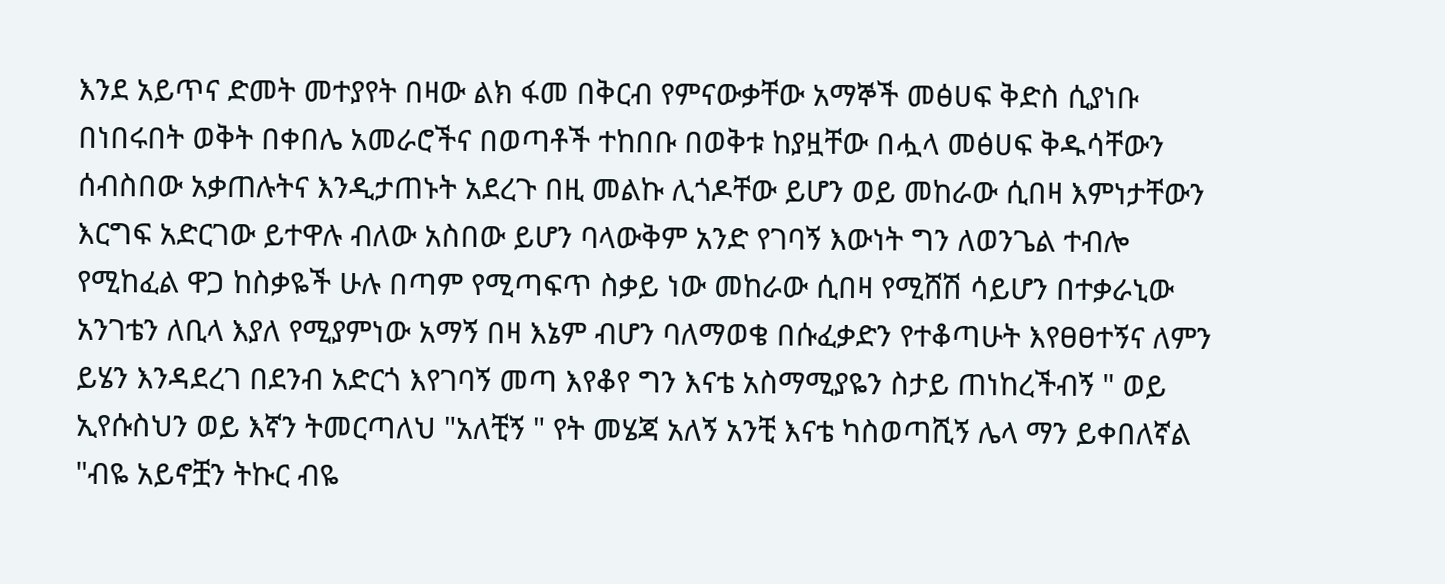እንደ አይጥና ድመት መተያየት በዛው ልክ ፋመ በቅርብ የምናውቃቸው አማኞች መፅሀፍ ቅድስ ሲያነቡ በነበሩበት ወቅት በቀበሌ አመራሮችና በወጣቶች ተከበቡ በወቅቱ ከያዟቸው በሗላ መፅሀፍ ቅዱሳቸውን ሰብስበው አቃጠሉትና እንዲታጠኑት አደረጉ በዚ መልኩ ሊጎዶቸው ይሆን ወይ መከራው ሲበዛ እምነታቸውን እርግፍ አድርገው ይተዋሉ ብለው አስበው ይሆን ባላውቅም አንድ የገባኝ እውነት ግን ለወንጌል ተብሎ የሚከፈል ዋጋ ከስቃዬች ሁሉ በጣም የሚጣፍጥ ስቃይ ነው መከራው ሲበዛ የሚሸሽ ሳይሆን በተቃራኒው አንገቴን ለቢላ እያለ የሚያምነው አማኝ በዛ እኔም ብሆን ባለማወቄ በሱፈቃድን የተቆጣሁት እየፀፀተኝና ለምን ይሄን እንዳደረገ በደንብ አድርጎ እየገባኝ መጣ እየቆየ ግን እናቴ አስማሚያዬን ስታይ ጠነከረችብኝ " ወይ ኢየሱስህን ወይ እኛን ትመርጣለህ "አለቺኝ " የት መሄጃ አለኝ አንቺ እናቴ ካስወጣሺኝ ሌላ ማን ይቀበለኛል "ብዬ አይኖቿን ትኩር ብዬ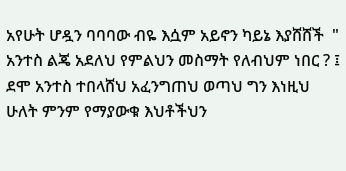አየሁት ሆዷን ባባባው ብዬ እሷም አይኖን ካይኔ እያሸሸች  " አንተስ ልጄ አደለህ የምልህን መስማት የለብህም ነበር ? ፤ ደሞ አንተስ ተበላሸህ አፈንግጠህ ወጣህ ግን እነዚህ ሁለት ምንም የማያውቁ እህቶችህን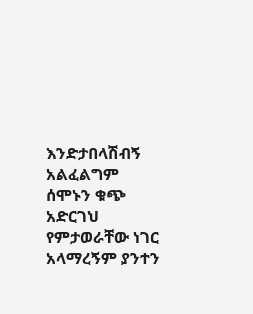እንድታበላሽብኝ አልፈልግም ሰሞኑን ቁጭ አድርገህ የምታወራቸው ነገር አላማረኝም ያንተን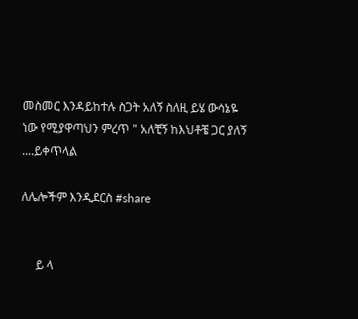መስመር እንዳይከተሉ ስጋት አለኝ ስለዚ ይሄ ውሳኔዬ ነው የሚያዋጣህን ምረጥ " አለቺኝ ከእህቶቼ ጋር ያለኝ ....ይቀጥላል

ለሌሎችም እንዲደርስ #share


     ይ ላ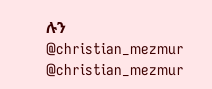ሉን
@christian_mezmur
@christian_mezmur